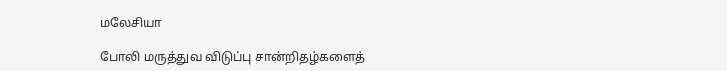மலேசியா

போலி மருத்துவ விடுப்பு சான்றிதழ்களைத்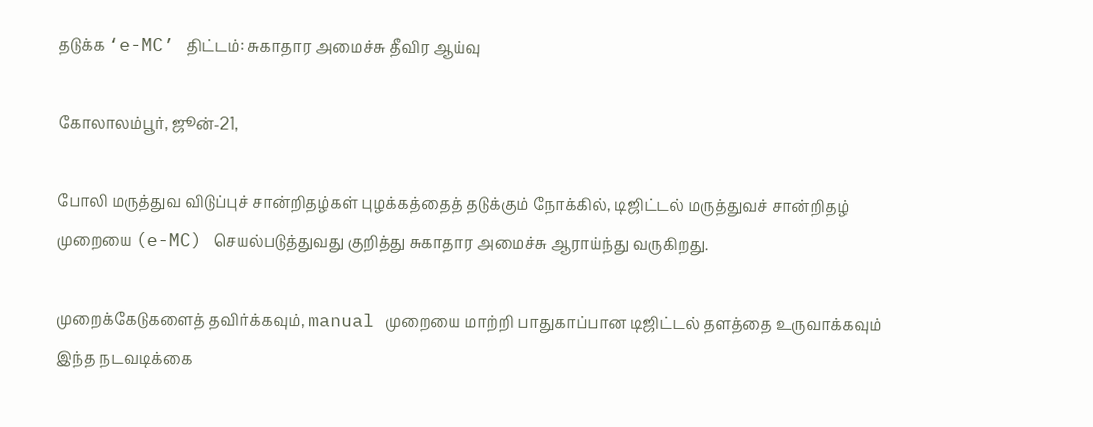தடுக்க ‘e-MC’ திட்டம்: சுகாதார அமைச்சு தீவிர ஆய்வு

கோலாலம்பூர், ஜூன்-21,

போலி மருத்துவ விடுப்புச் சான்றிதழ்கள் புழக்கத்தைத் தடுக்கும் நோக்கில், டிஜிட்டல் மருத்துவச் சான்றிதழ் முறையை (e-MC) செயல்படுத்துவது குறித்து சுகாதார அமைச்சு ஆராய்ந்து வருகிறது.

முறைக்கேடுகளைத் தவிர்க்கவும், manual முறையை மாற்றி பாதுகாப்பான டிஜிட்டல் தளத்தை உருவாக்கவும் இந்த நடவடிக்கை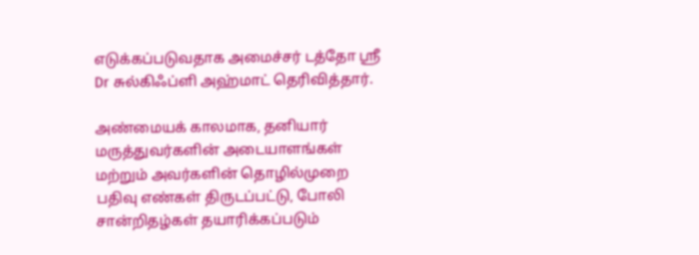எடுக்கப்படுவதாக அமைச்சர் டத்தோ ஸ்ரீ Dr சுல்கிஃப்ளி அஹ்மாட் தெரிவித்தார்.

அண்மையக் காலமாக, தனியார் மருத்துவர்களின் அடையாளங்கள் மற்றும் அவர்களின் தொழில்முறை பதிவு எண்கள் திருடப்பட்டு, போலி சான்றிதழ்கள் தயாரிக்கப்படும்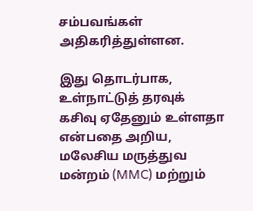சம்பவங்கள் அதிகரித்துள்ளன.

இது தொடர்பாக, உள்நாட்டுத் தரவுக் கசிவு ஏதேனும் உள்ளதா என்பதை அறிய, மலேசிய மருத்துவ மன்றம் (MMC) மற்றும்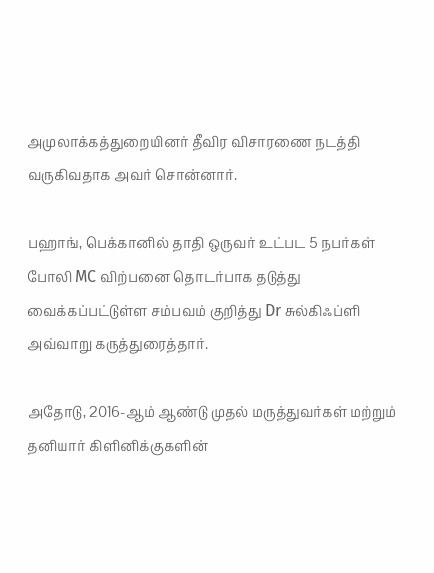அமுலாக்கத்துறையினர் தீவிர விசாரணை நடத்தி வருகிவதாக அவர் சொன்னார்.

பஹாங், பெக்கானில் தாதி ஒருவர் உட்பட 5 நபர்கள் போலி MC விற்பனை தொடர்பாக தடுத்து வைக்கப்பட்டுள்ள சம்பவம் குறித்து Dr சுல்கிஃப்ளி அவ்வாறு கருத்துரைத்தார்.

அதோடு, 2016-ஆம் ஆண்டு முதல் மருத்துவர்கள் மற்றும் தனியார் கிளினிக்குகளின்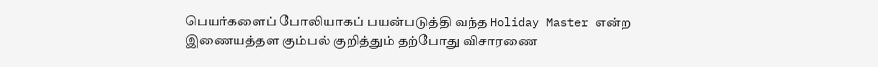பெயர்களைப் போலியாகப் பயன்படுத்தி வந்த Holiday Master என்ற இணையத்தள கும்பல் குறித்தும் தற்போது விசாரணை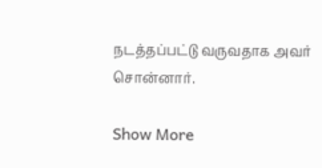நடத்தப்பட்டு வருவதாக அவர் சொன்னார்.

Show More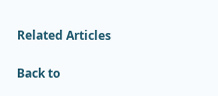Related Articles

Back to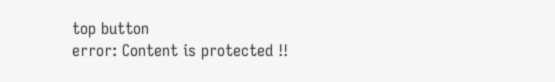top button
error: Content is protected !!